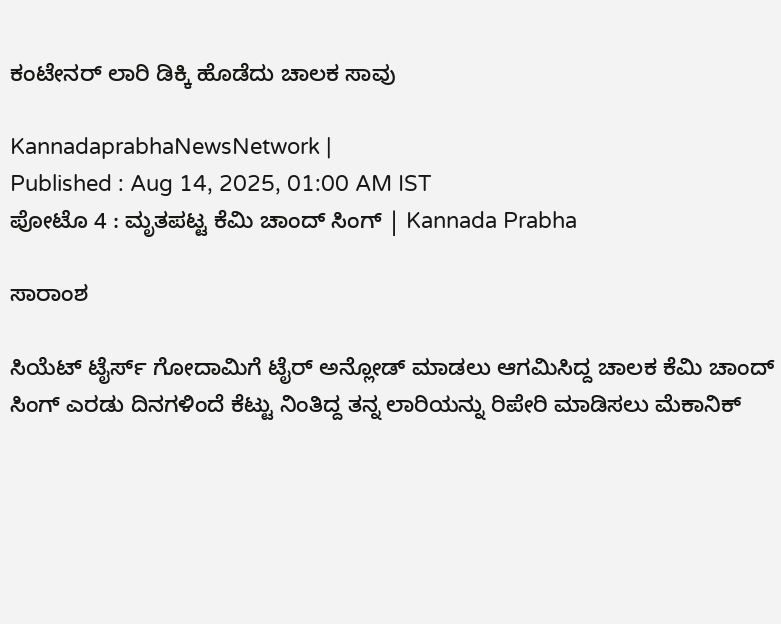ಕಂಟೇನರ್ ಲಾರಿ ಡಿಕ್ಕಿ ಹೊಡೆದು ಚಾಲಕ ಸಾವು

KannadaprabhaNewsNetwork |
Published : Aug 14, 2025, 01:00 AM IST
ಪೋಟೊ 4 : ಮೃತಪಟ್ಟ ಕೆಮಿ ಚಾಂದ್ ಸಿಂಗ್ | Kannada Prabha

ಸಾರಾಂಶ

ಸಿಯೆಟ್ ಟೈರ್ಸ್ ಗೋದಾಮಿಗೆ ಟೈರ್ ಅನ್ಲೋಡ್ ಮಾಡಲು ಆಗಮಿಸಿದ್ದ ಚಾಲಕ ಕೆಮಿ ಚಾಂದ್ ಸಿಂಗ್ ಎರಡು ದಿನಗಳಿಂದೆ ಕೆಟ್ಟು ನಿಂತಿದ್ದ ತನ್ನ ಲಾರಿಯನ್ನು ರಿಪೇರಿ ಮಾಡಿಸಲು ಮೆಕಾನಿಕ್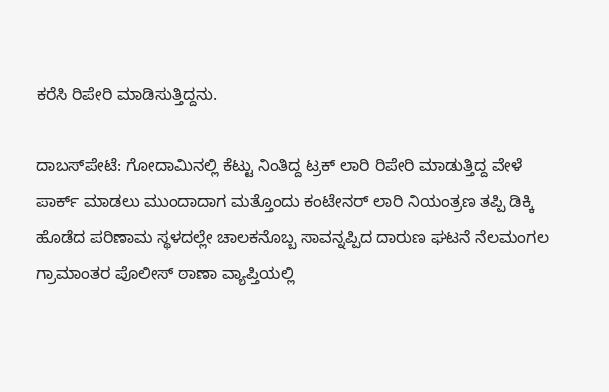ಕರೆಸಿ ರಿಪೇರಿ ಮಾಡಿಸುತ್ತಿದ್ದನು.

ದಾಬಸ್‍ಪೇಟೆ: ಗೋದಾಮಿನಲ್ಲಿ ಕೆಟ್ಟು ನಿಂತಿದ್ದ ಟ್ರಕ್ ಲಾರಿ ರಿಪೇರಿ ಮಾಡುತ್ತಿದ್ದ ವೇಳೆ ಪಾರ್ಕ್ ಮಾಡಲು ಮುಂದಾದಾಗ ಮತ್ತೊಂದು ಕಂಟೇನರ್ ಲಾರಿ ನಿಯಂತ್ರಣ ತಪ್ಪಿ ಡಿಕ್ಕಿ ಹೊಡೆದ ಪರಿಣಾಮ ಸ್ಥಳದಲ್ಲೇ ಚಾಲಕನೊಬ್ಬ ಸಾವನ್ನಪ್ಪಿದ ದಾರುಣ ಘಟನೆ ನೆಲಮಂಗಲ ಗ್ರಾಮಾಂತರ ಪೊಲೀಸ್ ಠಾಣಾ ವ್ಯಾಪ್ತಿಯಲ್ಲಿ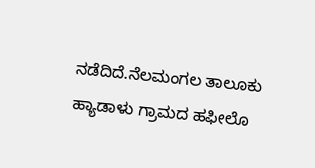ನಡೆದಿದೆ.ನೆಲಮಂಗಲ ತಾಲೂಕು ಹ್ಯಾಡಾಳು ಗ್ರಾಮದ ಹಫೀಲೊ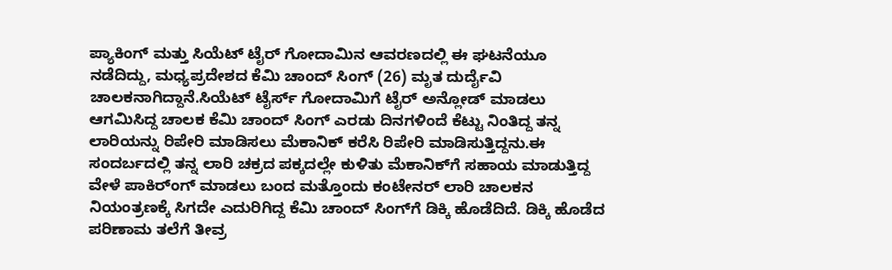ಪ್ಯಾಕಿಂಗ್ ಮತ್ತು ಸಿಯೆಟ್ ಟೈರ್ ಗೋದಾಮಿನ ಆವರಣದಲ್ಲಿ ಈ ಘಟನೆಯೂ ನಡೆದಿದ್ದು, ಮಧ್ಯಪ್ರದೇಶದ ಕೆಮಿ ಚಾಂದ್ ಸಿಂಗ್ (26) ಮೃತ ದುರ್ದೈವಿ ಚಾಲಕನಾಗಿದ್ದಾನೆ.ಸಿಯೆಟ್ ಟೈರ್ಸ್ ಗೋದಾಮಿಗೆ ಟೈರ್ ಅನ್ಲೋಡ್ ಮಾಡಲು ಆಗಮಿಸಿದ್ದ ಚಾಲಕ ಕೆಮಿ ಚಾಂದ್ ಸಿಂಗ್ ಎರಡು ದಿನಗಳಿಂದೆ ಕೆಟ್ಟು ನಿಂತಿದ್ದ ತನ್ನ ಲಾರಿಯನ್ನು ರಿಪೇರಿ ಮಾಡಿಸಲು ಮೆಕಾನಿಕ್ ಕರೆಸಿ ರಿಪೇರಿ ಮಾಡಿಸುತ್ತಿದ್ದನು.ಈ ಸಂದರ್ಬದಲ್ಲಿ ತನ್ನ ಲಾರಿ ಚಕ್ರದ ಪಕ್ಕದಲ್ಲೇ ಕುಳಿತು ಮೆಕಾನಿಕ್‌ಗೆ ಸಹಾಯ ಮಾಡುತ್ತಿದ್ದ ವೇಳೆ ಪಾಕಿರ್ಂಗ್ ಮಾಡಲು ಬಂದ ಮತ್ತೊಂದು ಕಂಟೇನರ್ ಲಾರಿ ಚಾಲಕನ ನಿಯಂತ್ರಣಕ್ಕೆ ಸಿಗದೇ ಎದುರಿಗಿದ್ದ ಕೆಮಿ ಚಾಂದ್ ಸಿಂಗ್‌ಗೆ ಡಿಕ್ಕಿ ಹೊಡೆದಿದೆ. ಡಿಕ್ಕಿ ಹೊಡೆದ ಪರಿಣಾಮ ತಲೆಗೆ ತೀವ್ರ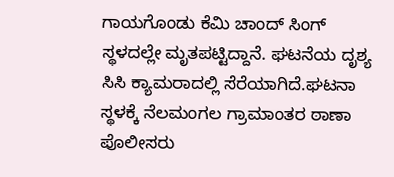ಗಾಯಗೊಂಡು ಕೆಮಿ ಚಾಂದ್ ಸಿಂಗ್ ಸ್ಥಳದಲ್ಲೇ ಮೃತಪಟ್ಟಿದ್ದಾನೆ. ಘಟನೆಯ ದೃಶ್ಯ ಸಿಸಿ ಕ್ಯಾಮರಾದಲ್ಲಿ ಸೆರೆಯಾಗಿದೆ.ಘಟನಾ ಸ್ಥಳಕ್ಕೆ ನೆಲಮಂಗಲ ಗ್ರಾಮಾಂತರ ಠಾಣಾ ಪೊಲೀಸರು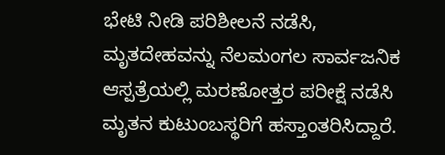ಭೇಟಿ ನೀಡಿ ಪರಿಶೀಲನೆ ನಡೆಸಿ, ಮೃತದೇಹವನ್ನು ನೆಲಮಂಗಲ ಸಾರ್ವಜನಿಕ ಆಸ್ಪತ್ರೆಯಲ್ಲಿ ಮರಣೋತ್ತರ ಪರೀಕ್ಷೆ ನಡೆಸಿ ಮೃತನ ಕುಟುಂಬಸ್ಥರಿಗೆ ಹಸ್ತಾಂತರಿಸಿದ್ದಾರೆ.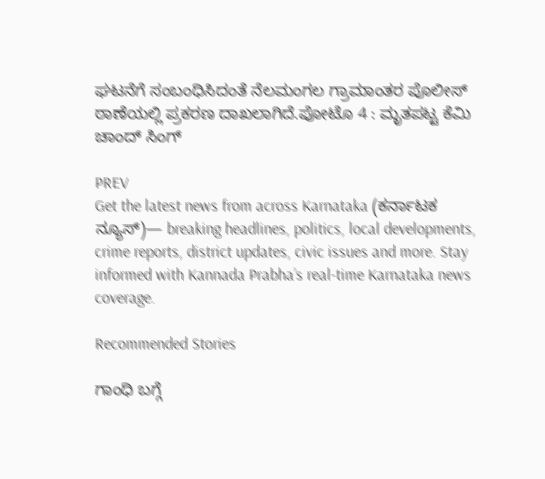ಘಟನೆಗೆ ಸಂಬಂಧಿಸಿದಂತೆ ನೆಲಮಂಗಲ ಗ್ರಾಮಾಂತರ ಪೊಲೀಸ್ ಠಾಣೆಯಲ್ಲಿ ಪ್ರಕರಣ ದಾಖಲಾಗಿದೆ.ಪೋಟೊ 4 : ಮೃತಪಟ್ಟ ಕೆಮಿ ಚಾಂದ್ ಸಿಂಗ್

PREV
Get the latest news from across Karnataka (ಕರ್ನಾಟಕ ನ್ಯೂಸ್)— breaking headlines, politics, local developments, crime reports, district updates, civic issues and more. Stay informed with Kannada Prabha’s real‑time Karnataka news coverage.

Recommended Stories

ಗಾಂಧಿ ಬಗ್ಗೆ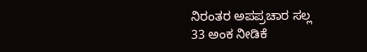ನಿರಂತರ ಅಪಪ್ರಚಾರ ಸಲ್ಲ
33 ಅಂಕ ನೀಡಿಕೆ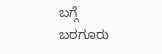ಬಗ್ಗೆ ಬರಗೂರು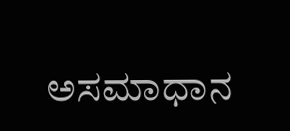ಅಸಮಾಧಾನ